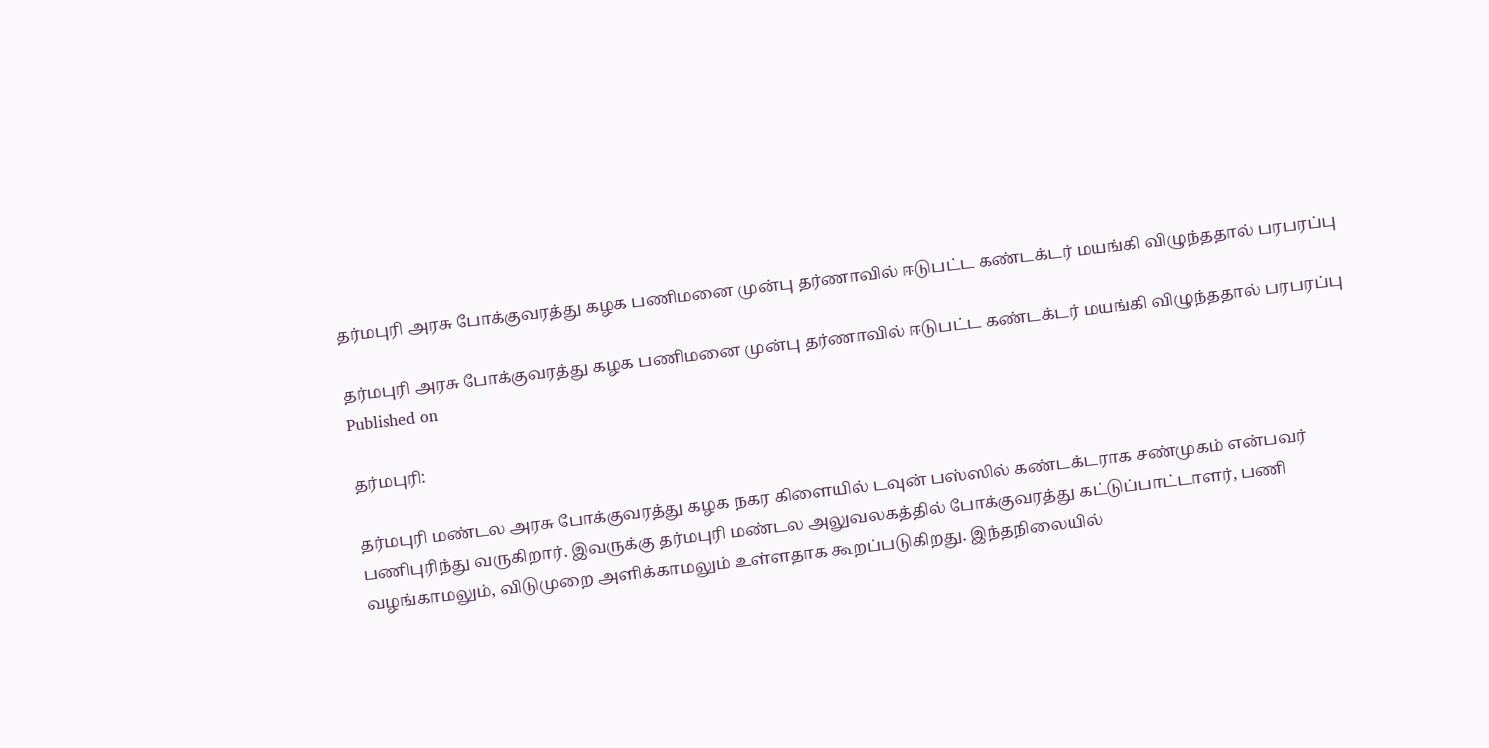தர்மபுரி அரசு போக்குவரத்து கழக பணிமனை முன்பு தர்ணாவில் ஈடுபட்ட கண்டக்டர் மயங்கி விழுந்ததால் பரபரப்பு

தர்மபுரி அரசு போக்குவரத்து கழக பணிமனை முன்பு தர்ணாவில் ஈடுபட்ட கண்டக்டர் மயங்கி விழுந்ததால் பரபரப்பு
Published on

தர்மபுரி:

தர்மபுரி மண்டல அரசு போக்குவரத்து கழக நகர கிளையில் டவுன் பஸ்ஸில் கண்டக்டராக சண்முகம் என்பவர் பணிபுரிந்து வருகிறார். இவருக்கு தர்மபுரி மண்டல அலுவலகத்தில் போக்குவரத்து கட்டுப்பாட்டாளர், பணி வழங்காமலும், விடுமுறை அளிக்காமலும் உள்ளதாக கூறப்படுகிறது. இந்தநிலையில்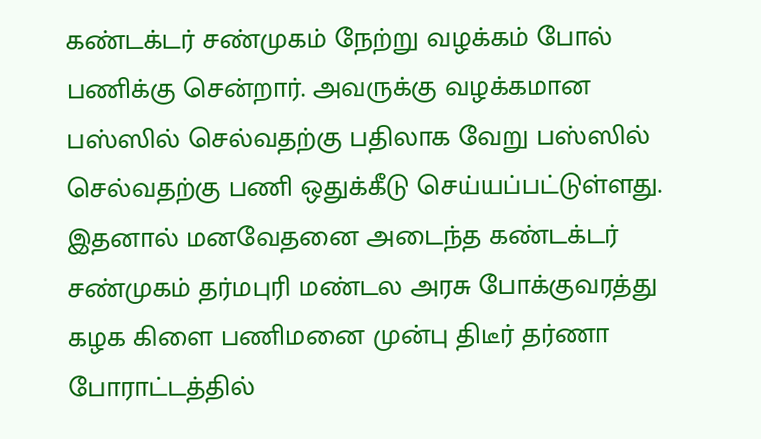கண்டக்டர் சண்முகம் நேற்று வழக்கம் போல் பணிக்கு சென்றார். அவருக்கு வழக்கமான பஸ்ஸில் செல்வதற்கு பதிலாக வேறு பஸ்ஸில் செல்வதற்கு பணி ஒதுக்கீடு செய்யப்பட்டுள்ளது. இதனால் மனவேதனை அடைந்த கண்டக்டர் சண்முகம் தர்மபுரி மண்டல அரசு போக்குவரத்து கழக கிளை பணிமனை முன்பு திடீர் தர்ணா போராட்டத்தில்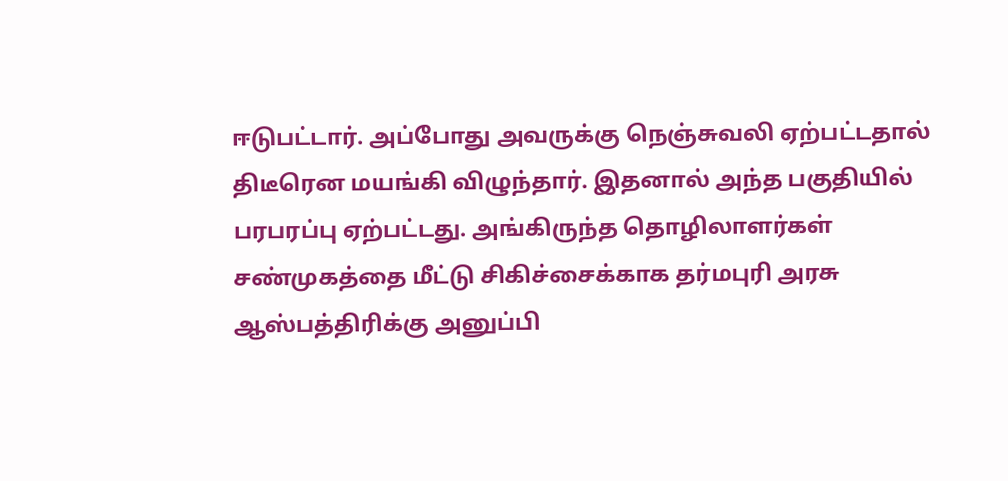ஈடுபட்டார். அப்போது அவருக்கு நெஞ்சுவலி ஏற்பட்டதால் திடீரென மயங்கி விழுந்தார். இதனால் அந்த பகுதியில் பரபரப்பு ஏற்பட்டது. அங்கிருந்த தொழிலாளர்கள் சண்முகத்தை மீட்டு சிகிச்சைக்காக தர்மபுரி அரசு ஆஸ்பத்திரிக்கு அனுப்பி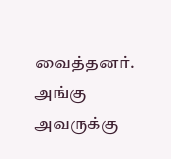வைத்தனர். அங்கு அவருக்கு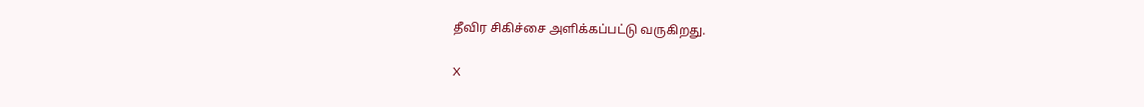தீவிர சிகிச்சை அளிக்கப்பட்டு வருகிறது.

X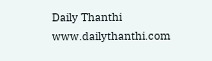Daily Thanthi
www.dailythanthi.com